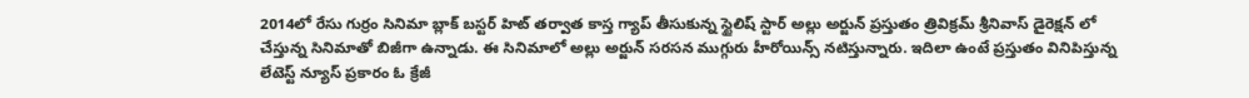2014లో రేసు గుర్రం సినిమా బ్లాక్ బస్టర్ హిట్ తర్వాత కాస్త గ్యాప్ తీసుకున్న స్టైలిష్ స్టార్ అల్లు అర్జున్ ప్రస్తుతం త్రివిక్రమ్ శ్రీనివాస్ డైరెక్షన్ లో చేస్తున్న సినిమాతో బిజీగా ఉన్నాడు. ఈ సినిమాలో అల్లు అర్జున్ సరసన ముగ్గురు హీరోయిన్స్ నటిస్తున్నారు. ఇదిలా ఉంటే ప్రస్తుతం వినిపిస్తున్న లేటెస్ట్ న్యూస్ ప్రకారం ఓ క్రేజీ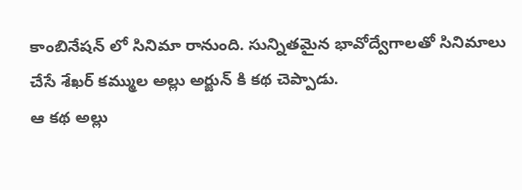కాంబినేషన్ లో సినిమా రానుంది. సున్నితమైన భావోద్వేగాలతో సినిమాలు చేసే శేఖర్ కమ్ముల అల్లు అర్జున్ కి కథ చెప్పాడు.
ఆ కథ అల్లు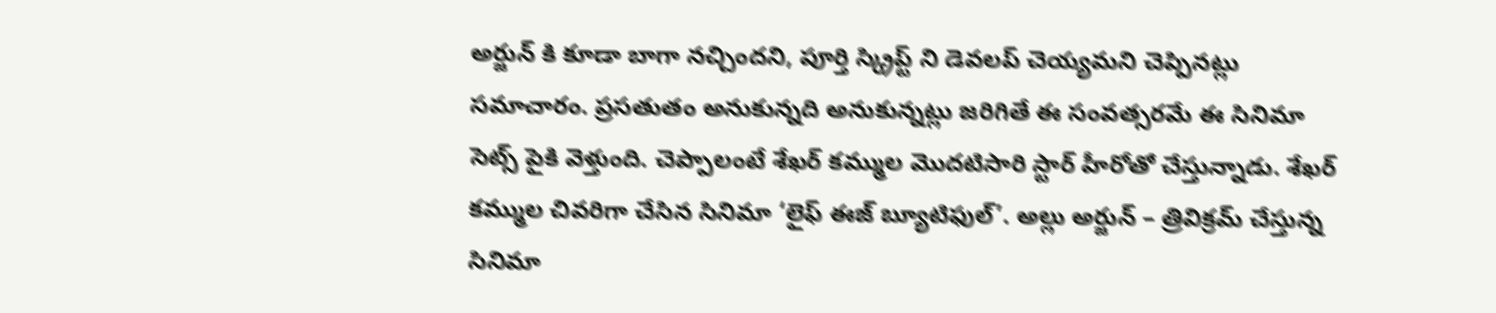అర్జున్ కి కూడా బాగా నచ్చిందని, పూర్తి స్క్రిప్ట్ ని డెవలప్ చెయ్యమని చెప్పినట్లు సమాచారం. ప్రసతుతం అనుకున్నది అనుకున్నట్లు జరిగితే ఈ సంవత్సరమే ఈ సినిమా సెట్స్ పైకి వెళ్తుంది. చెప్పాలంటే శేఖర్ కమ్ముల మొదటిసారి స్టార్ హీరోతో చేస్తున్నాడు. శేఖర్ కమ్ముల చివరిగా చేసిన సినిమా ‘లైఫ్ ఈజ్ బ్యూటిఫుల్’. అల్లు అర్జున్ – త్రివిక్రమ్ చేస్తున్న సినిమా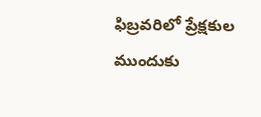ఫిబ్రవరిలో ప్రేక్షకుల ముందుకు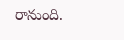రానుంది.